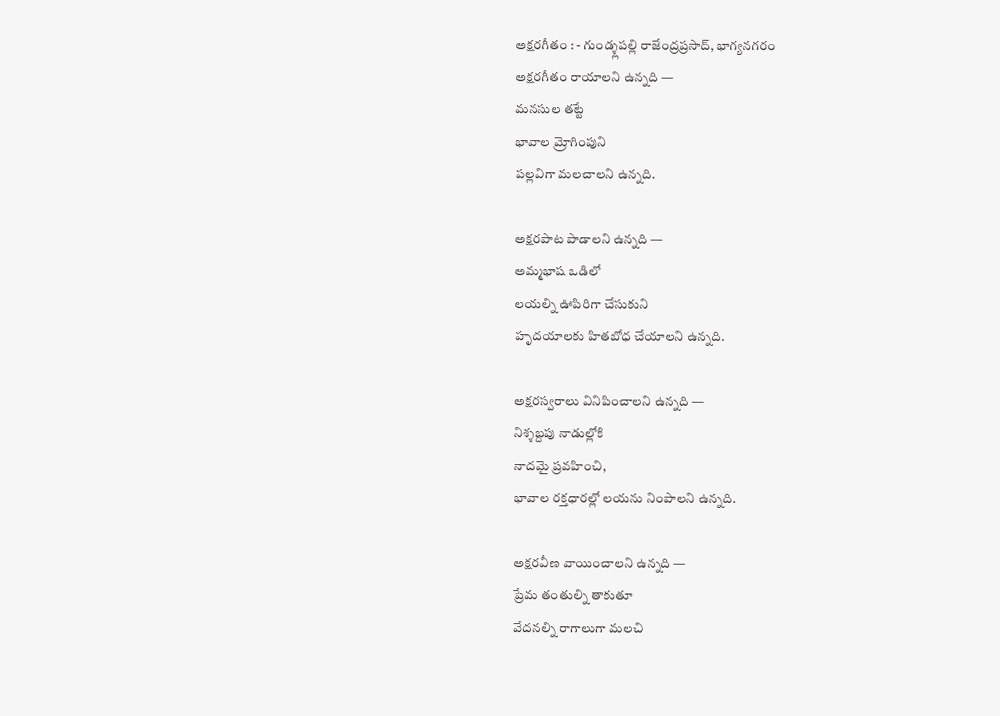అక్షరగీతం : - గుండ్శ్లపల్లి రాజేంద్రప్రసాద్, భాగ్యనగరం
అక్షరగీతం రాయాలని ఉన్నది —
మనసుల తట్టే
భావాల మ్రోగింపుని
పల్లవిగా మలచాలని ఉన్నది.

అక్షరపాట పాడాలని ఉన్నది —
అమ్మభాష ఒడిలో
లయల్ని ఊపిరిగా చేసుకుని
హృదయాలకు హితబోధ చేయాలని ఉన్నది.

అక్షరస్వరాలు వినిపించాలని ఉన్నది —
నిశ్శబ్దపు నాడుల్లోకి
నాదమై ప్రవహించి,
భావాల రక్తధారల్లో లయను నింపాలని ఉన్నది.

అక్షరవీణ వాయించాలని ఉన్నది —
ప్రేమ తంతుల్ని తాకుతూ
వేదనల్ని రాగాలుగా మలచి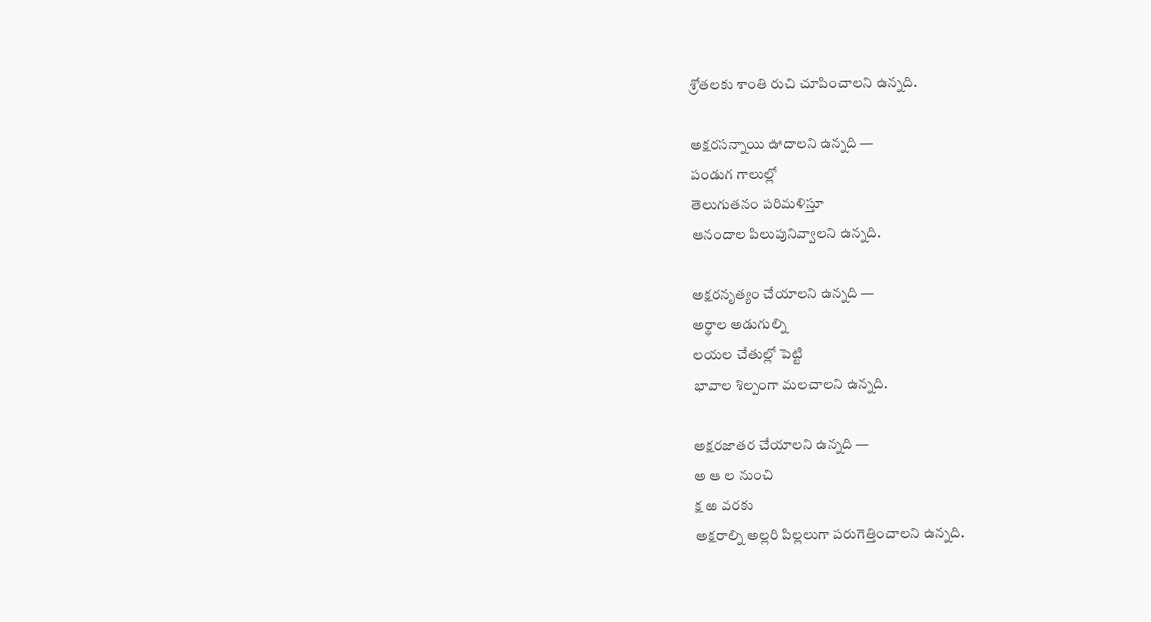శ్రోతలకు శాంతి రుచి చూపించాలని ఉన్నది.

అక్షరసన్నాయి ఊదాలని ఉన్నది —
పండుగ గాలుల్లో
తెలుగుతనం పరిమళిస్తూ
ఆనందాల పిలుపునివ్వాలని ఉన్నది.

అక్షరనృత్యం చేయాలని ఉన్నది —
అర్థాల అడుగుల్ని
లయల చేతుల్లో పెట్టి
భావాల శిల్పంగా మలచాలని ఉన్నది.

అక్షరజాతర చేయాలని ఉన్నది —
అ ఆ ల నుంచి
క్ష ఱ వరకు
అక్షరాల్ని అల్లరి పిల్లలుగా పరుగెత్తించాలని ఉన్నది.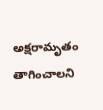అక్షరామృతం తాగించాలని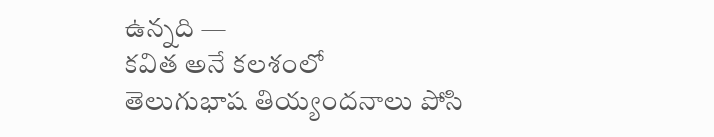ఉన్నది —
కవిత అనే కలశంలో
తెలుగుభాష తియ్యందనాలు పోసి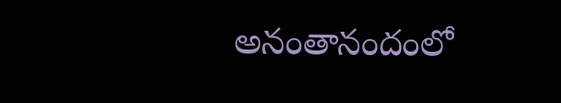అనంతానందంలో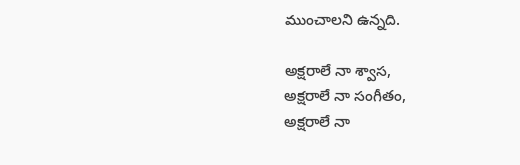ముంచాలని ఉన్నది.

అక్షరాలే నా శ్వాస,
అక్షరాలే నా సంగీతం,
అక్షరాలే నా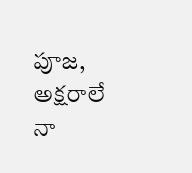పూజ,
అక్షరాలే నా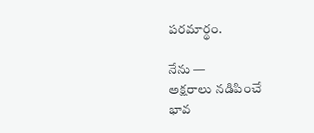పరమార్థం.

నేను —
అక్షరాలు నడిపించే
భావ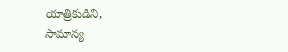యాత్రికుడిని,
సామాన్య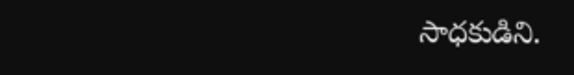సాధకుడిని.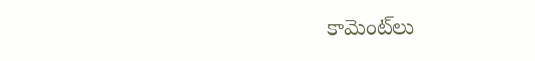కామెంట్‌లు